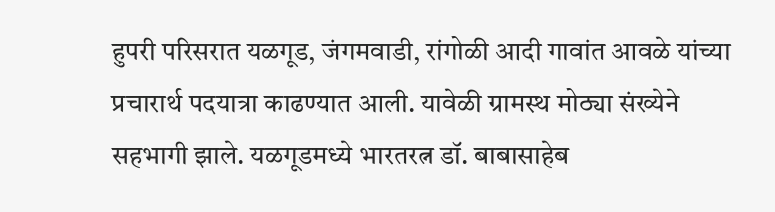हुपरी परिसरात यळगूड, जंगमवाडी, रांगोळी आदी गावांत आवळे यांच्या प्रचारार्थ पदयात्रा काढण्यात आली. यावेळी ग्रामस्थ मोठ्या संख्येने सहभागी झाले. यळगूडमध्ये भारतरत्न डॉ. बाबासाहेब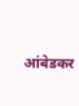आंबेडकर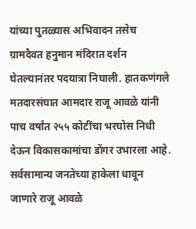यांच्या पुतळ्यास अभिवादन तसेच ग्रामदैवत हनुमान मंदिरात दर्शन घेतल्यानंतर पदयात्रा निघाली. हातकणंगले मतदारसंघात आमदार राजू आवळे यांनी पाच वर्षांत २५५ कोटींचा भरघोस निधी देऊन विकासकामांचा डोंगर उभारला आहे. सर्वसामान्य जनतेच्या हाकेला धावून जाणारे राजू आवळे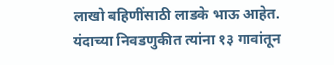लाखो बहिणींसाठी लाडके भाऊ आहेत.
यंदाच्या निवडणुकीत त्यांना १३ गावांतून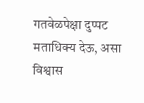गतवेळपेक्षा दुप्पट मताधिक्य देऊ, असा विश्वास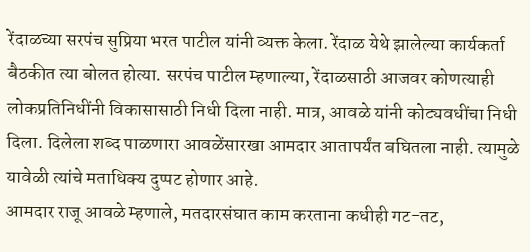रेंदाळच्या सरपंच सुप्रिया भरत पाटील यांनी व्यक्त केला. रेंदाळ येथे झालेल्या कार्यकर्ता बैठकीत त्या बोलत होत्या. सरपंच पाटील म्हणाल्या, रेंदाळसाठी आजवर कोणत्याही लोकप्रतिनिधींनी विकासासाठी निधी दिला नाही. मात्र, आवळे यांनी कोट्यवधींचा निधी दिला. दिलेला शब्द पाळणारा आवळेंसारखा आमदार आतापर्यंत बघितला नाही. त्यामुळे यावेळी त्यांचे मताधिक्य दुप्पट होणार आहे.
आमदार राजू आवळे म्हणाले, मतदारसंघात काम करताना कधीही गट-तट,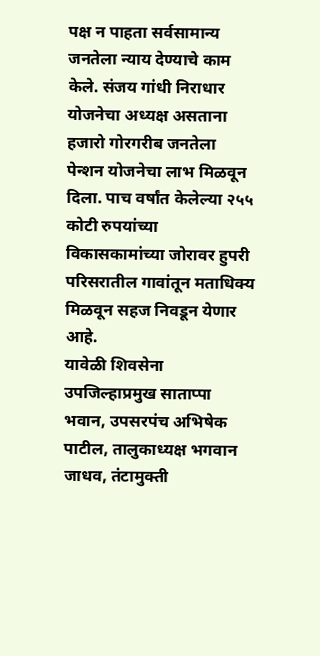पक्ष न पाहता सर्वसामान्य जनतेला न्याय देण्याचे काम केले. संजय गांधी निराधार योजनेचा अध्यक्ष असताना हजारो गोरगरीब जनतेला पेन्शन योजनेचा लाभ मिळवून दिला. पाच वर्षांत केलेल्या २५५ कोटी रुपयांच्या विकासकामांच्या जोरावर हुपरी परिसरातील गावांतून मताधिक्य मिळवून सहज निवडून येणार आहे.
यावेळी शिवसेना उपजिल्हाप्रमुख साताप्पा भवान, उपसरपंच अभिषेक पाटील, तालुकाध्यक्ष भगवान जाधव, तंटामुक्ती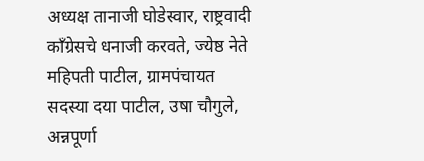अध्यक्ष तानाजी घोडेस्वार, राष्ट्रवादी काँग्रेसचे धनाजी करवते, ज्येष्ठ नेते महिपती पाटील, ग्रामपंचायत सदस्या दया पाटील, उषा चौगुले, अन्नपूर्णा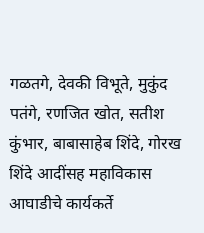गळतगे, देवकी विभूते, मुकुंद पतंगे, रणजित खोत, सतीश कुंभार, बाबासाहेब शिंदे, गोरख शिंदे आदींसह महाविकास आघाडीचे कार्यकर्ते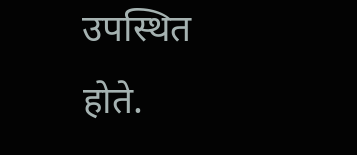उपस्थित होते.